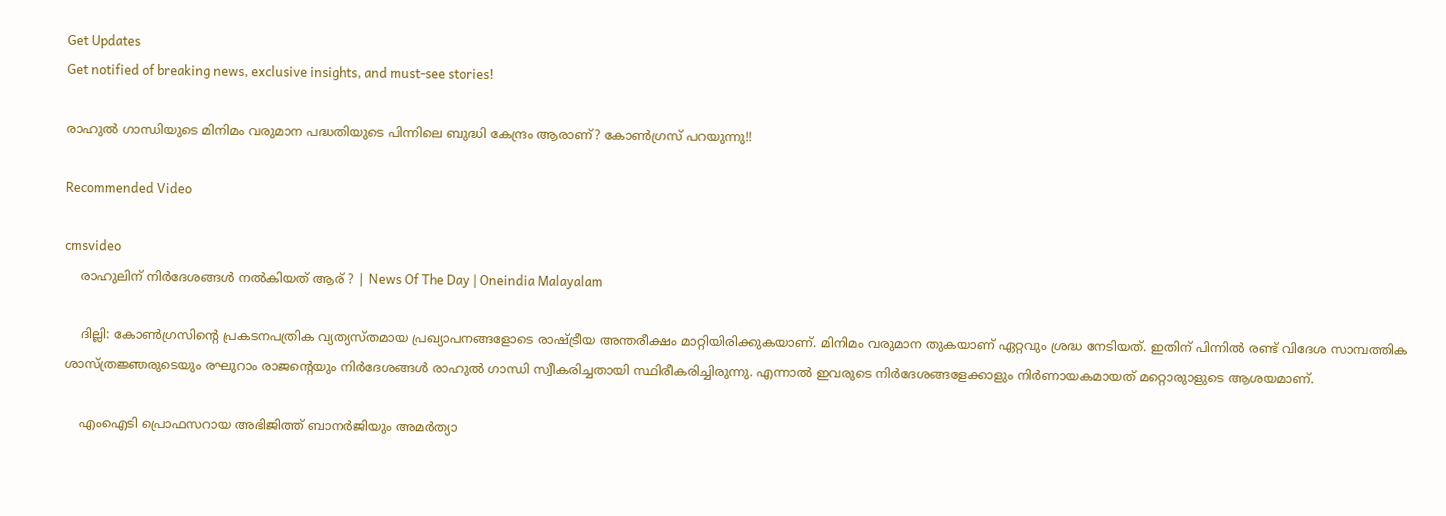Get Updates
Get notified of breaking news, exclusive insights, and must-see stories!

രാഹുല്‍ ഗാന്ധിയുടെ മിനിമം വരുമാന പദ്ധതിയുടെ പിന്നിലെ ബുദ്ധി കേന്ദ്രം ആരാണ്? കോണ്‍ഗ്രസ് പറയുന്നു!!

Recommended Video

cmsvideo
    രാഹുലിന് നിർദേശങ്ങൾ നൽകിയത് ആര് ? | News Of The Day | Oneindia Malayalam

    ദില്ലി: കോണ്‍ഗ്രസിന്റെ പ്രകടനപത്രിക വ്യത്യസ്തമായ പ്രഖ്യാപനങ്ങളോടെ രാഷ്ട്രീയ അന്തരീക്ഷം മാറ്റിയിരിക്കുകയാണ്. മിനിമം വരുമാന തുകയാണ് ഏറ്റവും ശ്രദ്ധ നേടിയത്. ഇതിന് പിന്നില്‍ രണ്ട് വിദേശ സാമ്പത്തിക ശാസ്ത്രജ്ഞരുടെയും രഘുറാം രാജന്റെയും നിര്‍ദേശങ്ങള്‍ രാഹുല്‍ ഗാന്ധി സ്വീകരിച്ചതായി സ്ഥിരീകരിച്ചിരുന്നു. എന്നാല്‍ ഇവരുടെ നിര്‍ദേശങ്ങളേക്കാളും നിര്‍ണായകമായത് മറ്റൊരുാളുടെ ആശയമാണ്.

    എംഐടി പ്രൊഫസറായ അഭിജിത്ത് ബാനര്‍ജിയും അമര്‍ത്യാ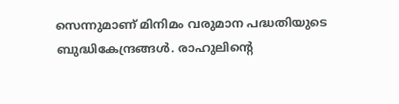സെന്നുമാണ് മിനിമം വരുമാന പദ്ധതിയുടെ ബുദ്ധികേന്ദ്രങ്ങള്‍. രാഹുലിന്റെ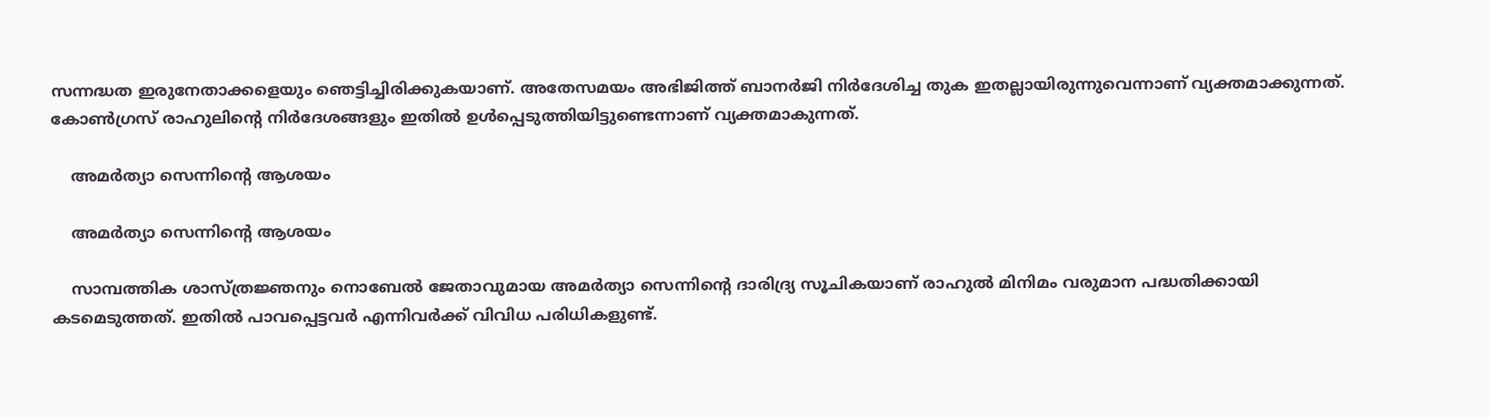സന്നദ്ധത ഇരുനേതാക്കളെയും ഞെട്ടിച്ചിരിക്കുകയാണ്. അതേസമയം അഭിജിത്ത് ബാനര്‍ജി നിര്‍ദേശിച്ച തുക ഇതല്ലായിരുന്നുവെന്നാണ് വ്യക്തമാക്കുന്നത്. കോണ്‍ഗ്രസ് രാഹുലിന്റെ നിര്‍ദേശങ്ങളും ഇതില്‍ ഉള്‍പ്പെടുത്തിയിട്ടുണ്ടെന്നാണ് വ്യക്തമാകുന്നത്.

    അമര്‍ത്യാ സെന്നിന്റെ ആശയം

    അമര്‍ത്യാ സെന്നിന്റെ ആശയം

    സാമ്പത്തിക ശാസ്ത്രജ്ഞനും നൊബേല്‍ ജേതാവുമായ അമര്‍ത്യാ സെന്നിന്റെ ദാരിദ്ര്യ സൂചികയാണ് രാഹുല്‍ മിനിമം വരുമാന പദ്ധതിക്കായി കടമെടുത്തത്. ഇതില്‍ പാവപ്പെട്ടവര്‍ എന്നിവര്‍ക്ക് വിവിധ പരിധികളുണ്ട്.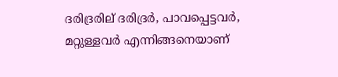ദരിദ്രരില് ദരിദ്രര്‍, പാവപ്പെട്ടവര്‍, മറ്റുള്ളവര്‍ എന്നിങ്ങനെയാണ്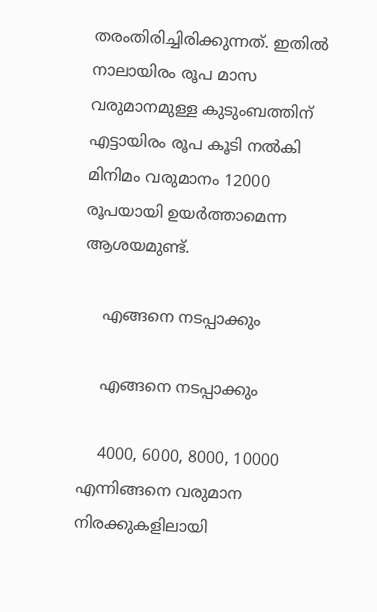തരംതിരിച്ചിരിക്കുന്നത്. ഇതില്‍ നാലായിരം രൂപ മാസ വരുമാനമുള്ള കുടുംബത്തിന് എട്ടായിരം രൂപ കൂടി നല്‍കി മിനിമം വരുമാനം 12000 രൂപയായി ഉയര്‍ത്താമെന്ന ആശയമുണ്ട്.

    എങ്ങനെ നടപ്പാക്കും

    എങ്ങനെ നടപ്പാക്കും

    4000, 6000, 8000, 10000 എന്നിങ്ങനെ വരുമാന നിരക്കുകളിലായി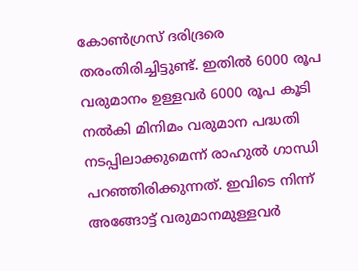കോണ്‍ഗ്രസ് ദരിദ്രരെ തരംതിരിച്ചിട്ടുണ്ട്. ഇതില്‍ 6000 രൂപ വരുമാനം ഉള്ളവര്‍ 6000 രൂപ കൂടി നല്‍കി മിനിമം വരുമാന പദ്ധതി നടപ്പിലാക്കുമെന്ന് രാഹുല്‍ ഗാന്ധി പറഞ്ഞിരിക്കുന്നത്. ഇവിടെ നിന്ന് അങ്ങോട്ട് വരുമാനമുള്ളവര്‍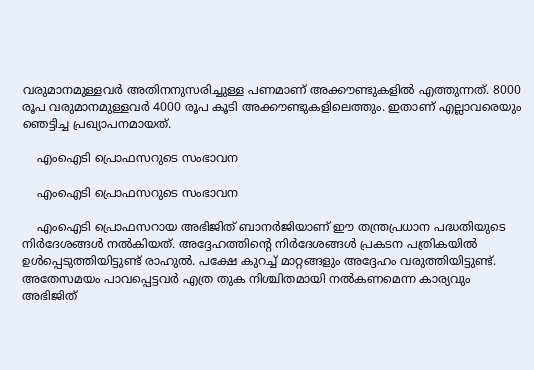വരുമാനമുള്ളവര്‍ അതിനനുസരിച്ചുള്ള പണമാണ് അക്കൗണ്ടുകളില്‍ എത്തുന്നത്. 8000 രൂപ വരുമാനമുള്ളവര്‍ 4000 രൂപ കൂടി അക്കൗണ്ടുകളിലെത്തും. ഇതാണ് എല്ലാവരെയും ഞെട്ടിച്ച പ്രഖ്യാപനമായത്.

    എംഐടി പ്രൊഫസറുടെ സംഭാവന

    എംഐടി പ്രൊഫസറുടെ സംഭാവന

    എംഐടി പ്രൊഫസറായ അഭിജിത് ബാനര്‍ജിയാണ് ഈ തന്ത്രപ്രധാന പദ്ധതിയുടെ നിര്‍ദേശങ്ങള്‍ നല്‍കിയത്. അദ്ദേഹത്തിന്റെ നിര്‍ദേശങ്ങള്‍ പ്രകടന പത്രികയില്‍ ഉള്‍പ്പെടുത്തിയിട്ടുണ്ട് രാഹുല്‍. പക്ഷേ കുറച്ച് മാറ്റങ്ങളും അദ്ദേഹം വരുത്തിയിട്ടുണ്ട്. അതേസമയം പാവപ്പെട്ടവര്‍ എത്ര തുക നിശ്ചിതമായി നല്‍കണമെന്ന കാര്യവും അഭിജിത്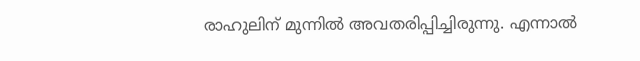രാഹുലിന് മുന്നില്‍ അവതരിപ്പിച്ചിരുന്നു. എന്നാല്‍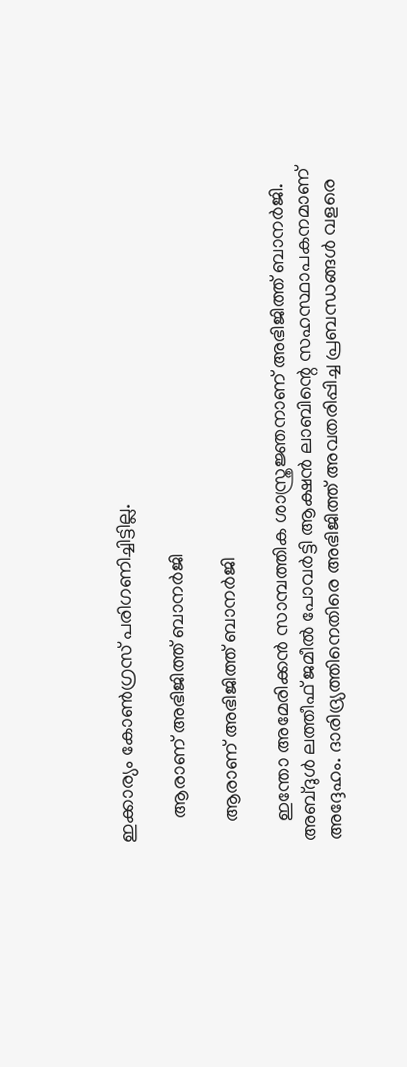ഇക്കാര്യം കോണ്‍ഗ്രസ് പരിഗണിച്ചിട്ടില്ല.

     ആരാണ് അഭിജിത്ത് ബാനര്‍ജി

    ആരാണ് അഭിജിത്ത് ബാനര്‍ജി

    ഇന്തോ അമേരിക്കന്‍ സാമ്പത്തിക ശാസ്ത്രജ്ഞനാണ് അഭിജിത്ത് ബാനര്‍ജി. അബ്ദുള്‍ ലത്തീഫ് ജമീല്‍ പോവര്‍ട്ടി ആക്ഷന്‍ ലാബിന്റെ സഹസ്ഥാപകനമാണ് അദ്ദേഹം. ദാരിദ്ര്യത്തിനെതിരെ അഭിജിത്ത് അവതരിപ്പിച്ച പ്രബന്ധങ്ങള്‍ വളരെ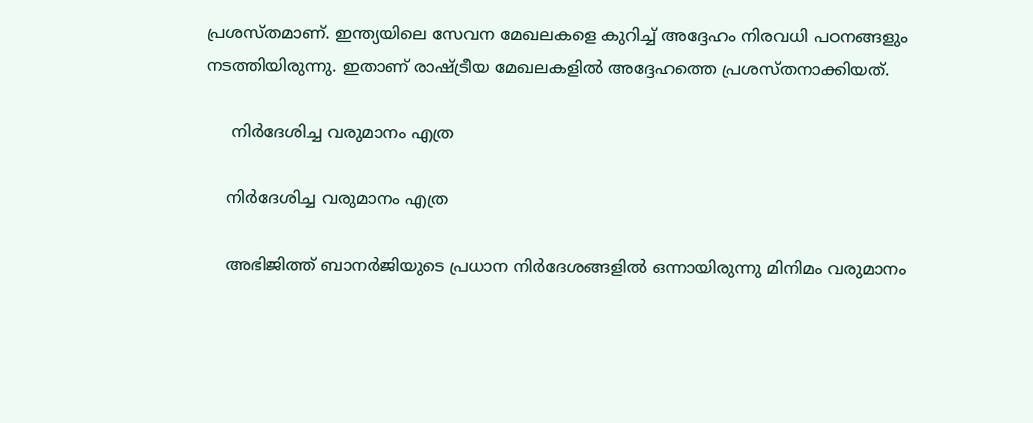പ്രശസ്തമാണ്. ഇന്ത്യയിലെ സേവന മേഖലകളെ കുറിച്ച് അദ്ദേഹം നിരവധി പഠനങ്ങളും നടത്തിയിരുന്നു. ഇതാണ് രാഷ്ട്രീയ മേഖലകളില്‍ അദ്ദേഹത്തെ പ്രശസ്തനാക്കിയത്.

     നിര്‍ദേശിച്ച വരുമാനം എത്ര

    നിര്‍ദേശിച്ച വരുമാനം എത്ര

    അഭിജിത്ത് ബാനര്‍ജിയുടെ പ്രധാന നിര്‍ദേശങ്ങളില്‍ ഒന്നായിരുന്നു മിനിമം വരുമാനം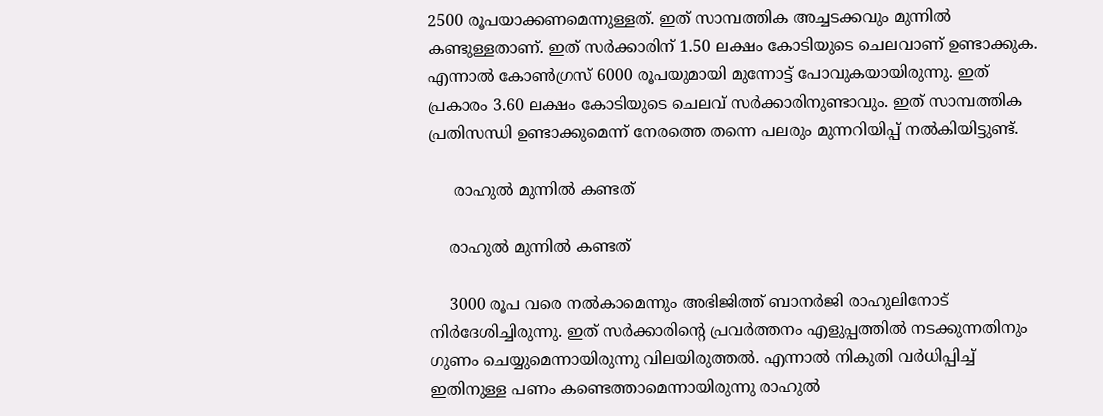2500 രൂപയാക്കണമെന്നുള്ളത്. ഇത് സാമ്പത്തിക അച്ചടക്കവും മുന്നില്‍ കണ്ടുള്ളതാണ്. ഇത് സര്‍ക്കാരിന് 1.50 ലക്ഷം കോടിയുടെ ചെലവാണ് ഉണ്ടാക്കുക. എന്നാല്‍ കോണ്‍ഗ്രസ് 6000 രൂപയുമായി മുന്നോട്ട് പോവുകയായിരുന്നു. ഇത് പ്രകാരം 3.60 ലക്ഷം കോടിയുടെ ചെലവ് സര്‍ക്കാരിനുണ്ടാവും. ഇത് സാമ്പത്തിക പ്രതിസന്ധി ഉണ്ടാക്കുമെന്ന് നേരത്തെ തന്നെ പലരും മുന്നറിയിപ്പ് നല്‍കിയിട്ടുണ്ട്.

     രാഹുല്‍ മുന്നില്‍ കണ്ടത്

    രാഹുല്‍ മുന്നില്‍ കണ്ടത്

    3000 രൂപ വരെ നല്‍കാമെന്നും അഭിജിത്ത് ബാനര്‍ജി രാഹുലിനോട് നിര്‍ദേശിച്ചിരുന്നു. ഇത് സര്‍ക്കാരിന്റെ പ്രവര്‍ത്തനം എളുപ്പത്തില്‍ നടക്കുന്നതിനും ഗുണം ചെയ്യുമെന്നായിരുന്നു വിലയിരുത്തല്‍. എന്നാല്‍ നികുതി വര്‍ധിപ്പിച്ച് ഇതിനുള്ള പണം കണ്ടെത്താമെന്നായിരുന്നു രാഹുല്‍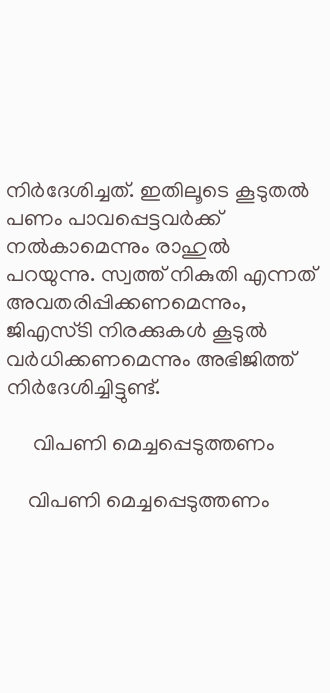നിര്‍ദേശിച്ചത്. ഇതിലൂടെ കൂടുതല്‍ പണം പാവപ്പെട്ടവര്‍ക്ക് നല്‍കാമെന്നും രാഹുല്‍ പറയുന്നു. സ്വത്ത് നികുതി എന്നത് അവതരിപ്പിക്കണമെന്നും, ജിഎസ്ടി നിരക്കുകള്‍ കൂടുല്‍ വര്‍ധിക്കണമെന്നും അഭിജിത്ത് നിര്‍ദേശിച്ചിട്ടുണ്ട്.

     വിപണി മെച്ചപ്പെടുത്തണം

    വിപണി മെച്ചപ്പെടുത്തണം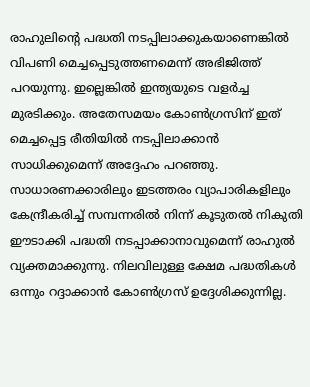രാഹുലിന്റെ പദ്ധതി നടപ്പിലാക്കുകയാണെങ്കില്‍ വിപണി മെച്ചപ്പെടുത്തണമെന്ന് അഭിജിത്ത് പറയുന്നു. ഇല്ലെങ്കില്‍ ഇന്ത്യയുടെ വളര്‍ച്ച മുരടിക്കും. അതേസമയം കോണ്‍ഗ്രസിന് ഇത് മെച്ചപ്പെട്ട രീതിയില്‍ നടപ്പിലാക്കാന്‍ സാധിക്കുമെന്ന് അദ്ദേഹം പറഞ്ഞു. സാധാരണക്കാരിലും ഇടത്തരം വ്യാപാരികളിലും കേന്ദ്രീകരിച്ച് സമ്പന്നരില്‍ നിന്ന് കൂടുതല്‍ നികുതി ഈടാക്കി പദ്ധതി നടപ്പാക്കാനാവുമെന്ന് രാഹുല്‍ വ്യക്തമാക്കുന്നു. നിലവിലുള്ള ക്ഷേമ പദ്ധതികള്‍ ഒന്നും റദ്ദാക്കാന്‍ കോണ്‍ഗ്രസ് ഉദ്ദേശിക്കുന്നില്ല.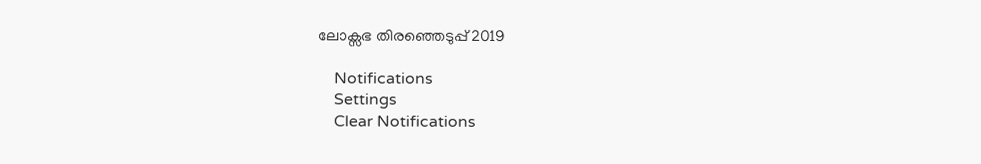ലോക്സഭ തിരഞ്ഞെടുപ്പ് 2019

    Notifications
    Settings
    Clear Notifications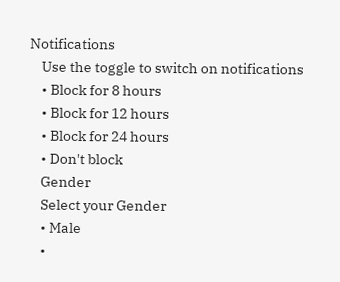Notifications
    Use the toggle to switch on notifications
    • Block for 8 hours
    • Block for 12 hours
    • Block for 24 hours
    • Don't block
    Gender
    Select your Gender
    • Male
    •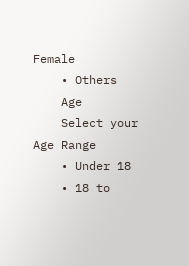Female
    • Others
    Age
    Select your Age Range
    • Under 18
    • 18 to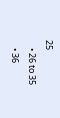25
    • 26 to 35
    • 36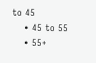to 45
    • 45 to 55
    • 55+